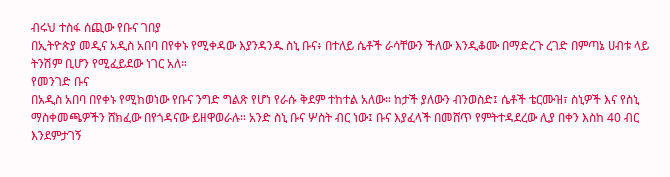ብሩህ ተስፋ ሰጪው የቡና ገበያ
በኢትዮጵያ መዲና አዲስ አበባ በየቀኑ የሚቀዳው እያንዳንዱ ስኒ ቡና፥ በተለይ ሴቶች ራሳቸውን ችለው እንዲቆሙ በማድረጉ ረገድ በምጣኔ ሀብቱ ላይ ትንሽም ቢሆን የሚፈይደው ነገር አለ።
የመንገድ ቡና
በአዲስ አበባ በየቀኑ የሚከወነው የቡና ንግድ ግልጽ የሆነ የራሱ ቅደም ተከተል አለው። ከታች ያለውን ብንወስድ፤ ሴቶች ቴርሙዝ፣ ስኒዎች እና የስኒ ማስቀመጫዎችን ሸክፈው በየጎዳናው ይዘዋወራሉ። አንድ ስኒ ቡና ሦስት ብር ነው፤ ቡና እያፈላች በመሸጥ የምትተዳደረው ሊያ በቀን እስከ 40 ብር እንደምታገኝ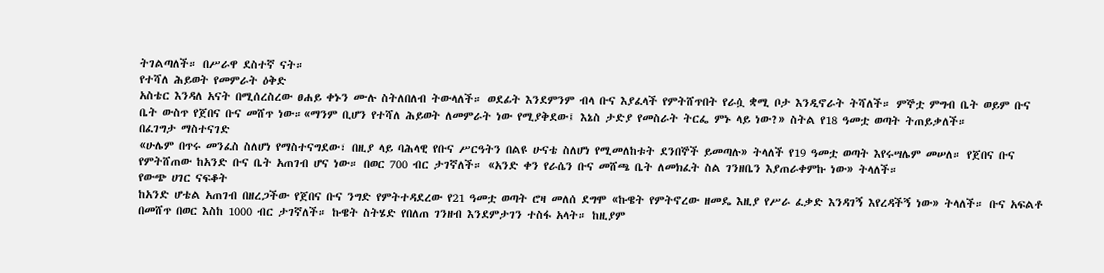ትገልጣለች። በሥራዋ ደስተኛ ናት።
የተሻለ ሕይወት የመምራት ዕቅድ
አስቴር እንዳለ አናት በሚሰረስረው ፀሐይ ቀኑን ሙሉ ስትለበለብ ትውላለች። ወደፊት እንደምንም ብላ ቡና እያፈላች የምትሸጥበት የራሷ ቋሚ ቦታ እንዲኖራት ትሻለች። ምኞቷ ምግብ ቤት ወይም ቡና ቤት ውስጥ የጀበና ቡና መሸጥ ነው።«ማንም ቢሆን የተሻለ ሕይወት ለመምራት ነው የሚያቅደው፤ እኔስ ታድያ የመስራት ትርፌ ምኑ ላይ ነው?» ስትል የ18 ዓመቷ ወጣት ትጠይቃለች።
በፈገግታ ማስተናገድ
«ሁሌም በጥሩ መንፈስ ስለሆነ የማስተናግደው፣ በዚያ ላይ ባሕላዊ የቡና ሥርዓትን በልዩ ሁናቴ ስለሆነ የሚመለከቱት ደንበኞች ይመጣሉ» ትላለች የ19 ዓመቷ ወጣት እየሩሣሌም መሠለ። የጀበና ቡና የምትሸጠው ከአንድ ቡና ቤት አጠገብ ሆና ነው። በወር 700 ብር ታገኛለች። «አንድ ቀን የራሴን ቡና መሸጫ ቤት ለመክፈት ስል ገንዘቤን እያጠራቀምኩ ነው» ትላለች።
የውጭ ሀገር ናፍቆት
ከአንድ ሆቴል አጠገብ በዘረጋችው የጀበና ቡና ንግድ የምትተዳደረው የ21 ዓመቷ ወጣት ሮዛ መለሰ ደግሞ «ኩዌት የምትኖረው ዘመዴ እዚያ የሥራ ፈቃድ እንዳገኝ እየረዳችኝ ነው» ትላለች። ቡና አፍልቶ በመሸጥ በወር እስከ 1000 ብር ታገኛለች። ኩዌት ስትሄድ የበለጠ ገንዘብ እንደምታገን ተስፋ አላት። ከዚያም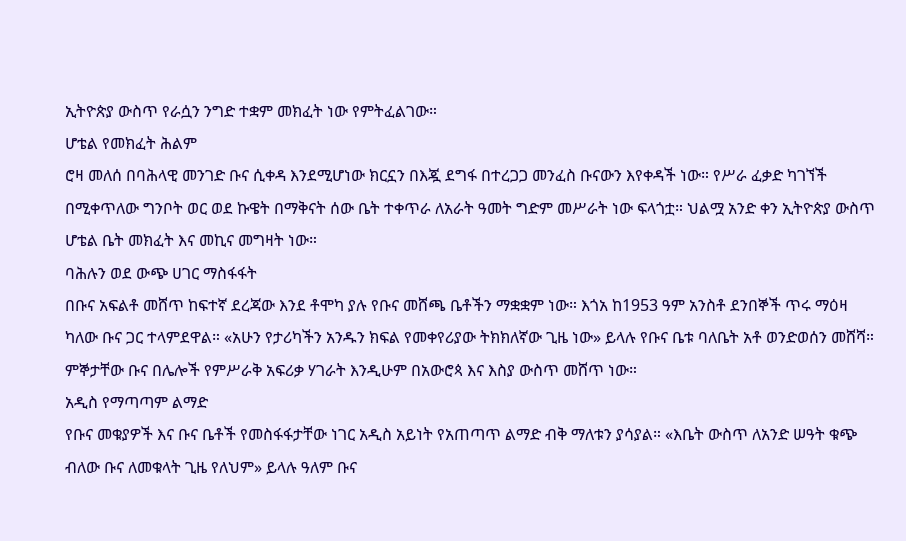ኢትዮጵያ ውስጥ የራሷን ንግድ ተቋም መክፈት ነው የምትፈልገው።
ሆቴል የመክፈት ሕልም
ሮዛ መለሰ በባሕላዊ መንገድ ቡና ሲቀዳ እንደሚሆነው ክርኗን በእጇ ደግፋ በተረጋጋ መንፈስ ቡናውን እየቀዳች ነው። የሥራ ፈቃድ ካገኘች በሚቀጥለው ግንቦት ወር ወደ ኩዌት በማቅናት ሰው ቤት ተቀጥራ ለአራት ዓመት ግድም መሥራት ነው ፍላጎቷ። ህልሟ አንድ ቀን ኢትዮጵያ ውስጥ ሆቴል ቤት መክፈት እና መኪና መግዛት ነው።
ባሕሉን ወደ ውጭ ሀገር ማስፋፋት
በቡና አፍልቶ መሸጥ ከፍተኛ ደረጃው እንደ ቶሞካ ያሉ የቡና መሸጫ ቤቶችን ማቋቋም ነው። እጎአ ከ1953 ዓም አንስቶ ደንበኞች ጥሩ ማዕዛ ካለው ቡና ጋር ተላምደዋል። «አሁን የታሪካችን አንዱን ክፍል የመቀየሪያው ትክክለኛው ጊዜ ነው» ይላሉ የቡና ቤቱ ባለቤት አቶ ወንድወሰን መሸሻ። ምኞታቸው ቡና በሌሎች የምሥራቅ አፍሪቃ ሃገራት እንዲሁም በአውሮጳ እና እስያ ውስጥ መሸጥ ነው።
አዲስ የማጣጣም ልማድ
የቡና መቁያዎች እና ቡና ቤቶች የመስፋፋታቸው ነገር አዲስ አይነት የአጠጣጥ ልማድ ብቅ ማለቱን ያሳያል። «እቤት ውስጥ ለአንድ ሠዓት ቁጭ ብለው ቡና ለመቁላት ጊዜ የለህም» ይላሉ ዓለም ቡና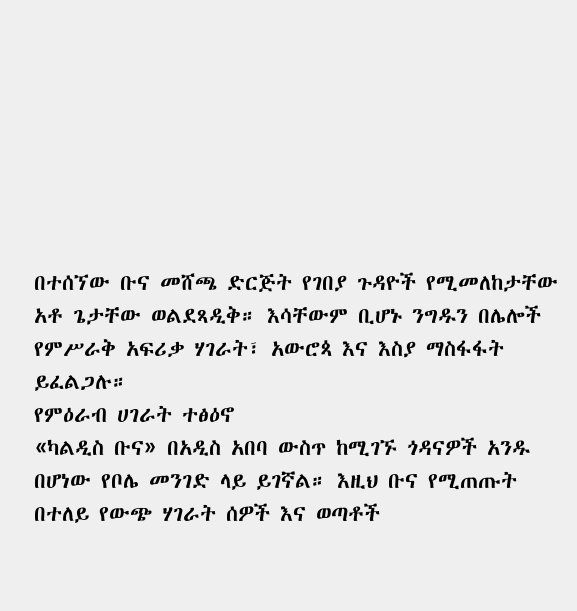በተሰኘው ቡና መሸጫ ድርጅት የገበያ ጉዳዮች የሚመለከታቸው አቶ ጌታቸው ወልደጻዲቅ። እሳቸውም ቢሆኑ ንግዱን በሌሎች የምሥራቅ አፍሪቃ ሃገራት፣ አውሮጳ እና እስያ ማስፋፋት ይፈልጋሉ።
የምዕራብ ሀገራት ተፅዕኖ
«ካልዲስ ቡና» በአዲስ አበባ ውስጥ ከሚገኙ ጎዳናዎች አንዱ በሆነው የቦሌ መንገድ ላይ ይገኛል። እዚህ ቡና የሚጠጡት በተለይ የውጭ ሃገራት ሰዎች እና ወጣቶች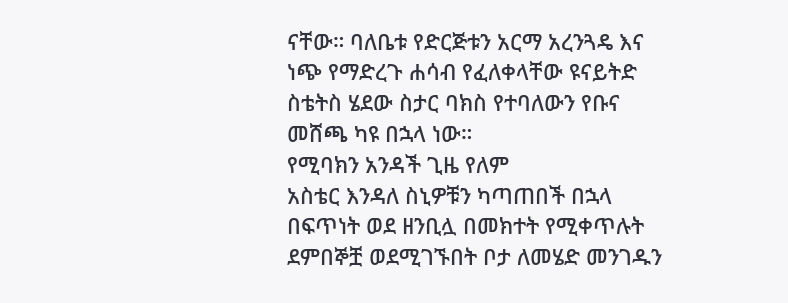ናቸው። ባለቤቱ የድርጅቱን አርማ አረንጓዴ እና ነጭ የማድረጉ ሐሳብ የፈለቀላቸው ዩናይትድ ስቴትስ ሄደው ስታር ባክስ የተባለውን የቡና መሸጫ ካዩ በኋላ ነው።
የሚባክን አንዳች ጊዜ የለም
አስቴር እንዳለ ስኒዎቹን ካጣጠበች በኋላ በፍጥነት ወደ ዘንቢሏ በመክተት የሚቀጥሉት ደምበኞቿ ወደሚገኙበት ቦታ ለመሄድ መንገዱን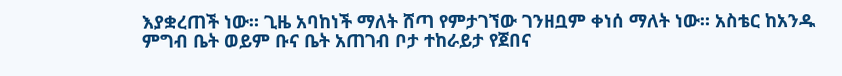እያቋረጠች ነው። ጊዜ አባከነች ማለት ሸጣ የምታገኘው ገንዘቧም ቀነሰ ማለት ነው። አስቴር ከአንዱ ምግብ ቤት ወይም ቡና ቤት አጠገብ ቦታ ተከራይታ የጀበና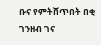ቡና የምትሸጥበት በቂ ገንዘብ ገና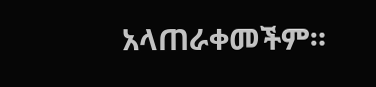አላጠራቀመችም።